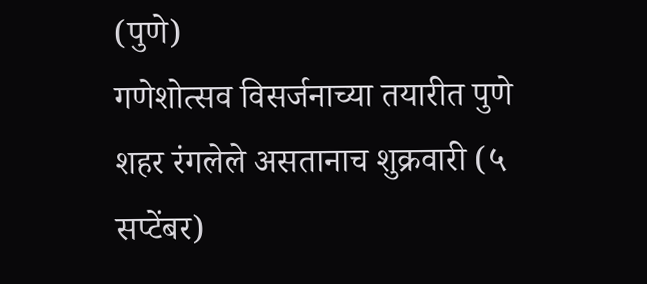(पुणे)
गणेशोत्सव विसर्जनाच्या तयारीत पुणे शहर रंगलेले असतानाच शुक्रवारी (५ सप्टेंबर)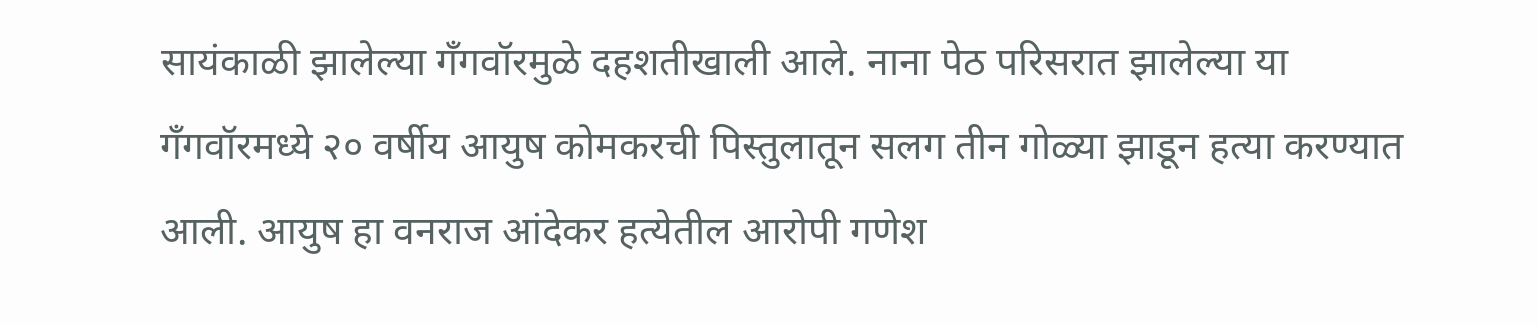सायंकाळी झालेल्या गँगवॉरमुळे दहशतीखाली आले. नाना पेठ परिसरात झालेल्या या गँगवॉरमध्ये २० वर्षीय आयुष कोमकरची पिस्तुलातून सलग तीन गोळ्या झाडून हत्या करण्यात आली. आयुष हा वनराज आंदेकर हत्येतील आरोपी गणेश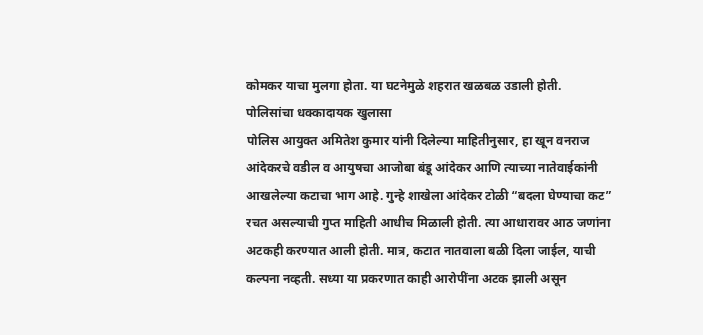कोमकर याचा मुलगा होता. या घटनेमुळे शहरात खळबळ उडाली होती.
पोलिसांचा धक्कादायक खुलासा
पोलिस आयुक्त अमितेश कुमार यांनी दिलेल्या माहितीनुसार, हा खून वनराज आंदेकरचे वडील व आयुषचा आजोबा बंडू आंदेकर आणि त्याच्या नातेवाईकांनी आखलेल्या कटाचा भाग आहे. गुन्हे शाखेला आंदेकर टोळी “बदला घेण्याचा कट” रचत असल्याची गुप्त माहिती आधीच मिळाली होती. त्या आधारावर आठ जणांना अटकही करण्यात आली होती. मात्र, कटात नातवाला बळी दिला जाईल, याची कल्पना नव्हती. सध्या या प्रकरणात काही आरोपींना अटक झाली असून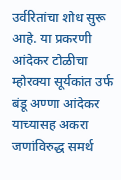उर्वरितांचा शोध सुरू आहे. या प्रकरणी आंदेकर टोळीचा म्होरक्या सूर्यकांत उर्फ बंडू अण्णा आंदेकर याच्यासह अकरा जणांविरुद्ध समर्थ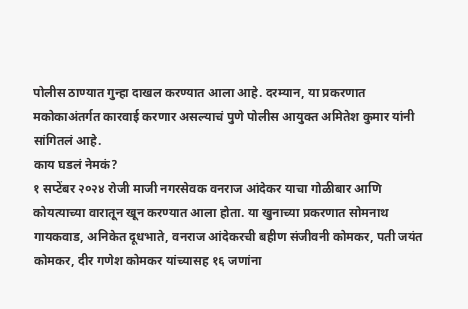पोलीस ठाण्यात गुन्हा दाखल करण्यात आला आहे. दरम्यान, या प्रकरणात मकोकाअंतर्गत कारवाई करणार असल्याचं पुणे पोलीस आयुक्त अमितेश कुमार यांनी सांगितलं आहे.
काय घडलं नेमकं?
१ सप्टेंबर २०२४ रोजी माजी नगरसेवक वनराज आंदेकर याचा गोळीबार आणि कोयत्याच्या वारातून खून करण्यात आला होता. या खुनाच्या प्रकरणात सोमनाथ गायकवाड, अनिकेत दूधभाते, वनराज आंदेकरची बहीण संजीवनी कोमकर, पती जयंत कोमकर, दीर गणेश कोमकर यांच्यासह १६ जणांना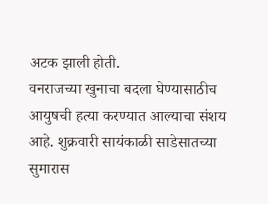अटक झाली होती.
वनराजच्या खुनाचा बदला घेण्यासाठीच आयुषची हत्या करण्यात आल्याचा संशय आहे. शुक्रवारी सायंकाळी साडेसातच्या सुमारास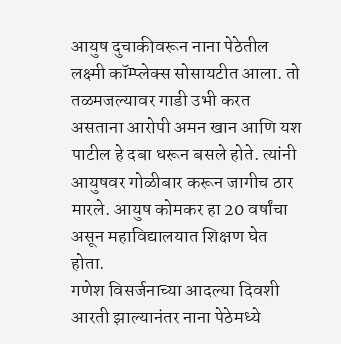आयुष दुचाकीवरून नाना पेठेतील लक्ष्मी कॉम्प्लेक्स सोसायटीत आला. तो तळमजल्यावर गाडी उभी करत असताना आरोपी अमन खान आणि यश पाटील हे दबा धरून बसले होते. त्यांनी आयुषवर गोळीबार करून जागीच ठार मारले. आयुष कोमकर हा 20 वर्षांचा असून महाविद्यालयात शिक्षण घेत होता.
गणेश विसर्जनाच्या आदल्या दिवशी आरती झाल्यानंतर नाना पेठेमध्ये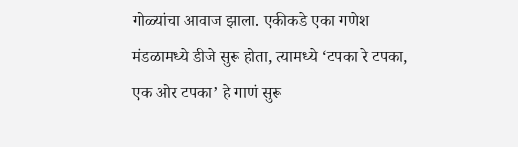गोळ्यांचा आवाज झाला. एकीकडे एका गणेश मंडळामध्ये डीजे सुरू होता, त्यामध्ये ‘टपका रे टपका, एक ओर टपका’ हे गाणं सुरू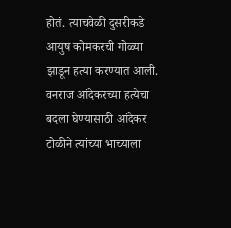होतं. त्याचवेळी दुसरीकडे आयुष कोमकरची गोळ्या झाडून हत्या करण्यात आली. वनराज आंदेकरच्या हत्येचा बदला घेण्यासाठी आंदेकर टोळीने त्यांच्या भाच्याला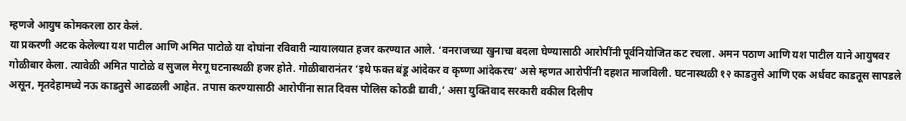म्हणजे आयुष कोमकरला ठार केलं.
या प्रकरणी अटक केलेल्या यश पाटील आणि अमित पाटोळे या दोघांना रविवारी न्यायालयात हजर करण्यात आले. ‘वनराजच्या खुनाचा बदला घेण्यासाठी आरोपींनी पूर्वनियोजित कट रचला. अमन पठाण आणि यश पाटील याने आयुषवर गोळीबार केला. त्यावेळी अमित पाटोळे व सुजल मेरगू घटनास्थळी हजर होते. गोळीबारानंतर ‘इथे फक्त बंडू आंदेकर व कृष्णा आंदेकरच’ असे म्हणत आरोपींनी दहशत माजविली. घटनास्थळी १२ काडतुसे आणि एक अर्धवट काडतूस सापडले असून, मृतदेहामध्ये नऊ काडतुसे आढळली आहेत. तपास करण्यासाठी आरोपींना सात दिवस पोलिस कोठडी द्यावी,’ असा युक्तिवाद सरकारी वकील दिलीप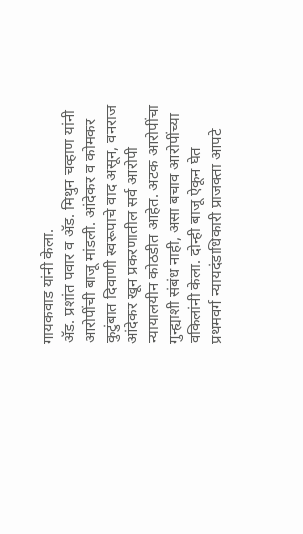गायकवाड यांनी केला.
ॲड. प्रशांत पवार व ॲड. मिथुन चव्हाण यांनी आरोपींची बाजू मांडली. आंदेकर व कोमकर कुटुंबात दिवाणी स्वरूपाचे वाद असून, वनराज आंदेकर खून प्रकरणातील सर्व आरोपी न्यायालयीन कोठडीत आहेत. अटक आरोपींचा गुन्ह्याशी संबंध नाही, असा बचाव आरोपींच्या वकिलांनी केला. दोन्ही बाजू ऐकून घेत प्रथमवर्ग न्यायदंडाधिकारी प्राजक्ता आपटे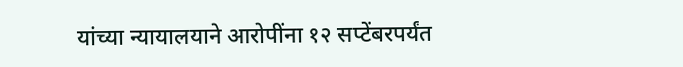यांच्या न्यायालयाने आरोपींना १२ सप्टेंबरपर्यंत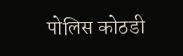पोलिस कोठडी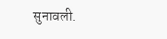सुनावली.